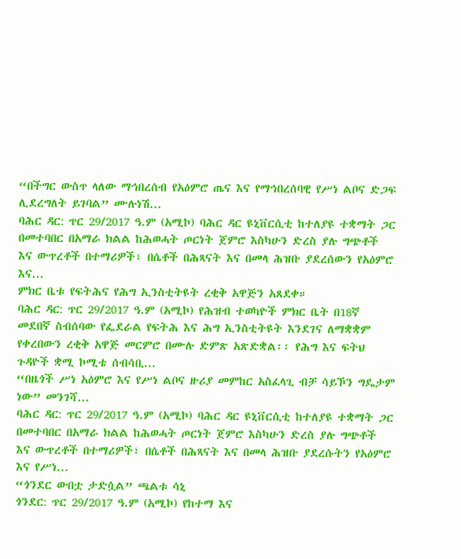“በችግር ውስጥ ላለው ማኅበረሰብ የአዕምሮ ጤና እና የማኅበረሰባዊ የሥነ ልቦና ድጋፍ ሊደረግለት ይገባል” ሙሉነሽ...
ባሕር ዳር: ጥር 29/2017 ዓ.ም (አሚኮ) ባሕር ዳር ዩኒቨርሲቲ ከተለያዩ ተቋማት ጋር በመተባበር በአማራ ክልል ከሕወሓት ጦርነት ጀምሮ እስካሁን ድረስ ያሉ ግጭቶች እና ውጥረቶች በተማሪዎች፣ በሴቶች በሕጻናት እና በመላ ሕዝቡ ያደረሰውን የአዕምሮ እና...
ምክር ቤቱ የፍትሕና የሕግ ኢንስቲትዩት ረቂቅ አዋጅን አጸደቀ።
ባሕር ዳር: ጥር 29/2017 ዓ.ም (አሚኮ) የሕዝብ ተወካዮች ምክር ቤት በ18ኛ መደበኛ ስብሰባው የፌደራል የፍትሕ እና ሕግ ኢንስቲትዩት እንደገና ለማቋቋም የቀረበውን ረቂቅ አዋጅ መርምሮ በሙሉ ድምጽ አጽድቋል፡፡ የሕግ እና ፍትህ ጉዳዮች ቋሚ ኮሚቴ ሰብሳቢ...
“በዜጎች ሥነ አዕምሮ እና የሥነ ልቦና ዙሪያ መምከር አስፈላጊ ብቻ ሳይኾን ግዴታም ነው” መንገሻ...
ባሕር ዳር: ጥር 29/2017 ዓ.ም (አሚኮ) ባሕር ዳር ዩኒቨርሲቲ ከተለያዩ ተቋማት ጋር በመተባበር በአማራ ክልል ከሕወሓት ጦርነት ጀምሮ እስካሁን ድረስ ያሉ ግጭቶች እና ውጥረቶች በተማሪዎች፣ በሴቶች በሕጻናት እና በመላ ሕዝቡ ያደረሱትን የአዕምሮ እና የሥነ...
“ጎንደር ውበቷ ታድሷል” ጫልቱ ሳኒ
ጎንደር: ጥር 29/2017 ዓ.ም (አሚኮ) የከተማ እና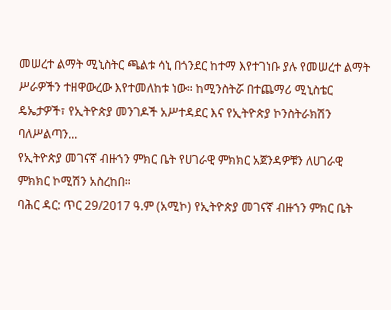መሠረተ ልማት ሚኒስትር ጫልቱ ሳኒ በጎንደር ከተማ እየተገነቡ ያሉ የመሠረተ ልማት ሥራዎችን ተዘዋውረው እየተመለከቱ ነው። ከሚንስትሯ በተጨማሪ ሚኒስቴር ዴኤታዎች፣ የኢትዮጵያ መንገዶች አሥተዳደር እና የኢትዮጵያ ኮንስትራክሽን ባለሥልጣን...
የኢትዮጵያ መገናኛ ብዙኀን ምክር ቤት የሀገራዊ ምክክር አጀንዳዎቹን ለሀገራዊ ምክክር ኮሚሽን አስረከበ።
ባሕር ዳር: ጥር 29/2017 ዓ.ም (አሚኮ) የኢትዮጵያ መገናኛ ብዙኀን ምክር ቤት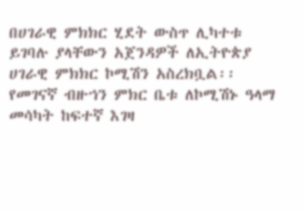በሀገራዊ ምክክር ሂደት ውስጥ ሊካተቱ ይገባሉ ያላቸውን አጀንዳዎች ለኢትዮጵያ ሀገራዊ ምክክር ኮሚሽን አስረክቧል፡፡
የመገናኛ ብዙኀን ምክር ቤቱ ለኮሚሽኑ ዓላማ መሳካት ከፍተኛ እገዛ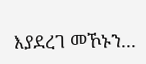እያደረገ መኾኑን...